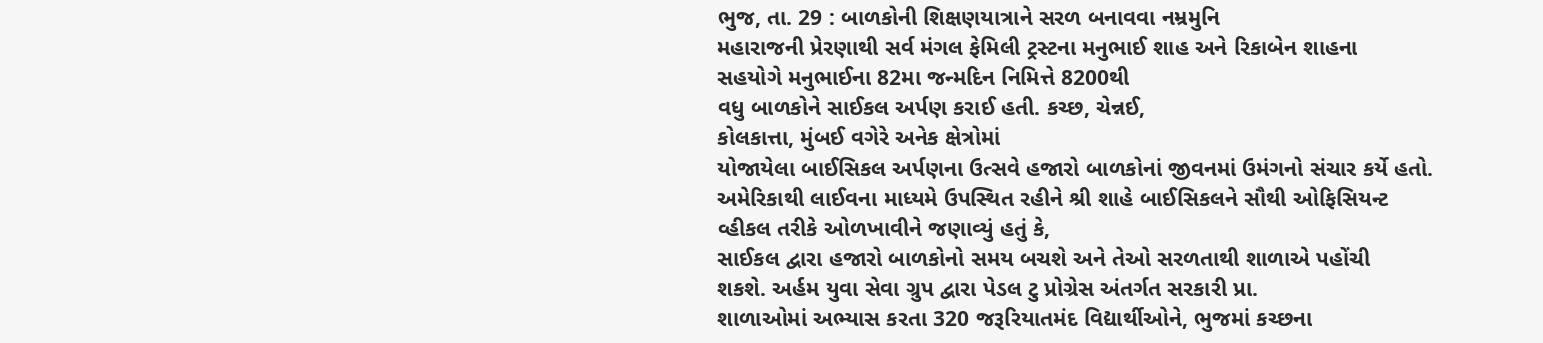ભુજ, તા. 29 : બાળકોની શિક્ષણયાત્રાને સરળ બનાવવા નમ્રમુનિ
મહારાજની પ્રેરણાથી સર્વ મંગલ ફેમિલી ટ્રસ્ટના મનુભાઈ શાહ અને રિકાબેન શાહના
સહયોગે મનુભાઈના 82મા જન્મદિન નિમિત્તે 8200થી
વધુ બાળકોને સાઈકલ અર્પણ કરાઈ હતી. કચ્છ, ચેન્નઈ,
કોલકાત્તા, મુંબઈ વગેરે અનેક ક્ષેત્રોમાં
યોજાયેલા બાઈસિકલ અર્પણના ઉત્સવે હજારો બાળકોનાં જીવનમાં ઉમંગનો સંચાર કર્યે હતો.
અમેરિકાથી લાઈવના માધ્યમે ઉપસ્થિત રહીને શ્રી શાહે બાઈસિકલને સૌથી ઓફિસિયન્ટ
વ્હીકલ તરીકે ઓળખાવીને જણાવ્યું હતું કે,
સાઈકલ દ્વારા હજારો બાળકોનો સમય બચશે અને તેઓ સરળતાથી શાળાએ પહોંચી
શકશે. અર્હમ યુવા સેવા ગ્રુપ દ્વારા પેડલ ટુ પ્રોગ્રેસ અંતર્ગત સરકારી પ્રા.
શાળાઓમાં અભ્યાસ કરતા 320 જરૂરિયાતમંદ વિદ્યાર્થીઓને, ભુજમાં કચ્છના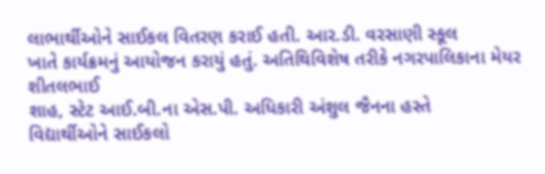લાભાર્થીઓને સાઈકલ વિતરણ કરાઈ હતી. આર.ડી. વરસાણી સ્કૂલ
ખાતે કાર્યક્રમનું આયોજન કરાયું હતું. અતિથિવિશેષ તરીકે નગરપાલિકાના મેયર શીતલભાઈ
શાહ, સ્ટેટ આઈ.બી.ના એસ.પી. અધિકારી અંશુલ જૈનના હસ્તે
વિદ્યાર્થીઓને સાઈકલો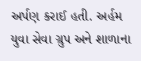અર્પણ કરાઈ હતી. અર્હમ યુવા સેવા ગ્રુપ અને શાળાના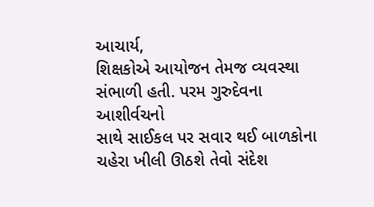આચાર્ય,
શિક્ષકોએ આયોજન તેમજ વ્યવસ્થા સંભાળી હતી. પરમ ગુરુદેવના આશીર્વચનો
સાથે સાઈકલ પર સવાર થઈ બાળકોના ચહેરા ખીલી ઊઠશે તેવો સંદેશ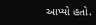આપ્યો હતો.